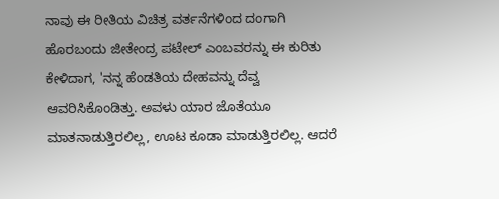ನಾವು ಈ ರೀತಿಯ ವಿಚಿತ್ರ ವರ್ತನೆಗಳಿಂದ ದಂಗಾಗಿ ಹೊರಬಂದು ಜೀತೇಂದ್ರ ಪಟೇಲ್ ಎಂಬವರನ್ನು ಈ ಕುರಿತು ಕೇಳಿದಾಗ, 'ನನ್ನ ಹೆಂಡತಿಯ ದೇಹವನ್ನು ದೆವ್ವ ಆವರಿಸಿಕೊಂಡಿತ್ತು. ಅವಳು ಯಾರ ಜೊತೆಯೂ ಮಾತನಾಡುತ್ತಿರಲಿಲ್ಲ, ಊಟ ಕೂಡಾ ಮಾಡುತ್ತಿರಲಿಲ್ಲ. ಆದರೆ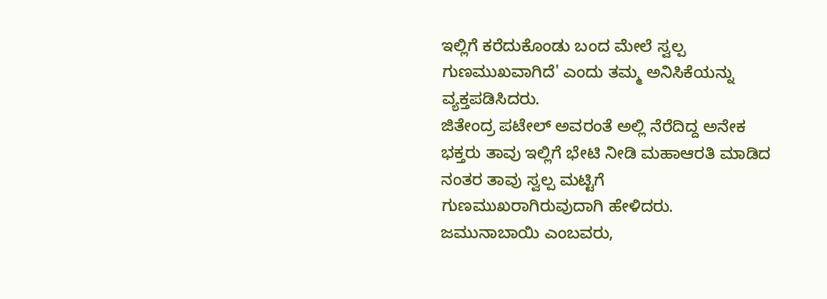ಇಲ್ಲಿಗೆ ಕರೆದುಕೊಂಡು ಬಂದ ಮೇಲೆ ಸ್ವಲ್ಪ ಗುಣಮುಖವಾಗಿದೆ' ಎಂದು ತಮ್ಮ ಅನಿಸಿಕೆಯನ್ನು ವ್ಯಕ್ತಪಡಿಸಿದರು.
ಜಿತೇಂದ್ರ ಪಟೇಲ್ ಅವರಂತೆ ಅಲ್ಲಿ ನೆರೆದಿದ್ದ ಅನೇಕ ಭಕ್ತರು ತಾವು ಇಲ್ಲಿಗೆ ಭೇಟಿ ನೀಡಿ ಮಹಾಆರತಿ ಮಾಡಿದ ನಂತರ ತಾವು ಸ್ವಲ್ಪ ಮಟ್ಟಿಗೆ ಗುಣಮುಖರಾಗಿರುವುದಾಗಿ ಹೇಳಿದರು. ಜಮುನಾಬಾಯಿ ಎಂಬವರು,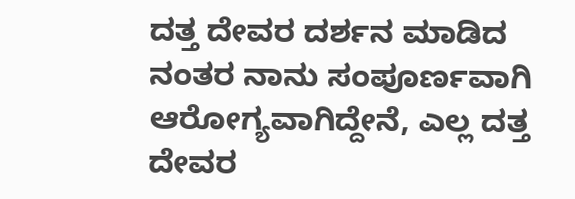ದತ್ತ ದೇವರ ದರ್ಶನ ಮಾಡಿದ ನಂತರ ನಾನು ಸಂಪೂರ್ಣವಾಗಿ ಆರೋಗ್ಯವಾಗಿದ್ದೇನೆ, ಎಲ್ಲ ದತ್ತ ದೇವರ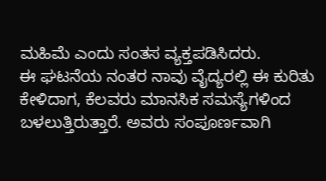ಮಹಿಮೆ ಎಂದು ಸಂತಸ ವ್ಯಕ್ತಪಡಿಸಿದರು.
ಈ ಘಟನೆಯ ನಂತರ ನಾವು ವೈದ್ಯರಲ್ಲಿ ಈ ಕುರಿತು ಕೇಳಿದಾಗ, ಕೆಲವರು ಮಾನಸಿಕ ಸಮಸ್ಯೆಗಳಿಂದ ಬಳಲುತ್ತಿರುತ್ತಾರೆ. ಅವರು ಸಂಪೂರ್ಣವಾಗಿ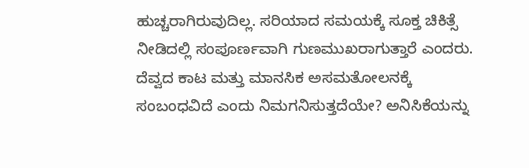ಹುಚ್ಚರಾಗಿರುವುದಿಲ್ಲ. ಸರಿಯಾದ ಸಮಯಕ್ಕೆ ಸೂಕ್ತ ಚಿಕಿತ್ಸೆ ನೀಡಿದಲ್ಲಿ ಸಂಪೂರ್ಣವಾಗಿ ಗುಣಮುಖರಾಗುತ್ತಾರೆ ಎಂದರು.
ದೆವ್ವದ ಕಾಟ ಮತ್ತು ಮಾನಸಿಕ ಅಸಮತೋಲನಕ್ಕೆ ಸಂಬಂಧವಿದೆ ಎಂದು ನಿಮಗನಿಸುತ್ತದೆಯೇ? ಅನಿಸಿಕೆಯನ್ನು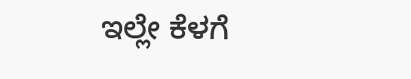ಇಲ್ಲೇ ಕೆಳಗೆ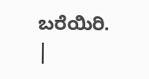ಬರೆಯಿರಿ.
|